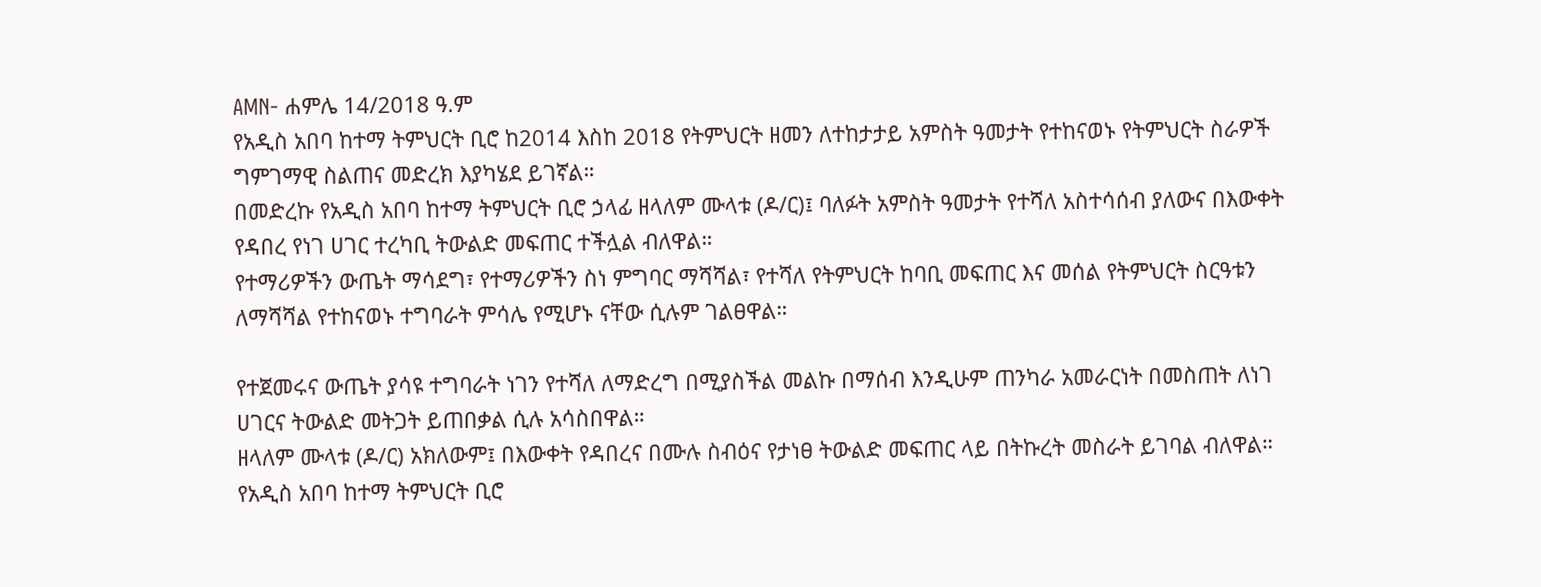AMN- ሐምሌ 14/2018 ዓ.ም
የአዲስ አበባ ከተማ ትምህርት ቢሮ ከ2014 እስከ 2018 የትምህርት ዘመን ለተከታታይ አምስት ዓመታት የተከናወኑ የትምህርት ስራዎች ግምገማዊ ስልጠና መድረክ እያካሄደ ይገኛል።
በመድረኩ የአዲስ አበባ ከተማ ትምህርት ቢሮ ኃላፊ ዘላለም ሙላቱ (ዶ/ር)፤ ባለፉት አምስት ዓመታት የተሻለ አስተሳሰብ ያለውና በእውቀት የዳበረ የነገ ሀገር ተረካቢ ትውልድ መፍጠር ተችሏል ብለዋል።
የተማሪዎችን ውጤት ማሳደግ፣ የተማሪዎችን ስነ ምግባር ማሻሻል፣ የተሻለ የትምህርት ከባቢ መፍጠር እና መሰል የትምህርት ስርዓቱን ለማሻሻል የተከናወኑ ተግባራት ምሳሌ የሚሆኑ ናቸው ሲሉም ገልፀዋል።

የተጀመሩና ውጤት ያሳዩ ተግባራት ነገን የተሻለ ለማድረግ በሚያስችል መልኩ በማሰብ እንዲሁም ጠንካራ አመራርነት በመስጠት ለነገ ሀገርና ትውልድ መትጋት ይጠበቃል ሲሉ አሳስበዋል።
ዘላለም ሙላቱ (ዶ/ር) አክለውም፤ በእውቀት የዳበረና በሙሉ ስብዕና የታነፀ ትውልድ መፍጠር ላይ በትኩረት መስራት ይገባል ብለዋል።
የአዲስ አበባ ከተማ ትምህርት ቢሮ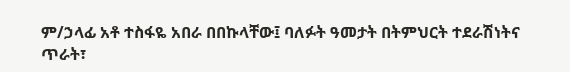ም/ኃላፊ አቶ ተስፋዬ አበራ በበኩላቸው፤ ባለፉት ዓመታት በትምህርት ተደራሽነትና ጥራት፣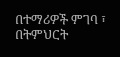በተማሪዎች ምገባ ፣ በትምህርት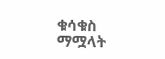ቁሳቁስ ማሟላት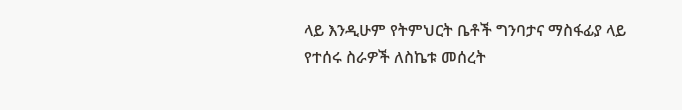ላይ እንዲሁም የትምህርት ቤቶች ግንባታና ማስፋፊያ ላይ የተሰሩ ስራዎች ለስኬቱ መሰረት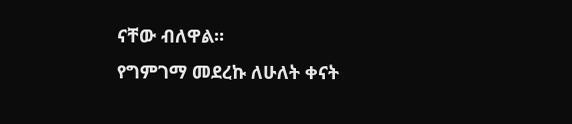ናቸው ብለዋል።
የግምገማ መደረኩ ለሁለት ቀናት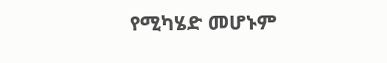የሚካሄድ መሆኑም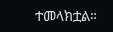ተመላክቷል።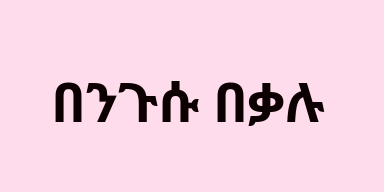በንጉሱ በቃሉ